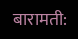बारामती: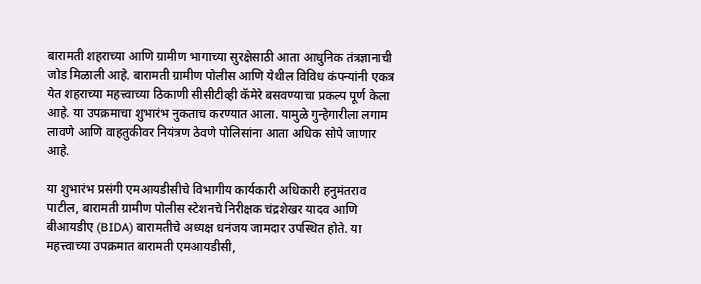बारामती शहराच्या आणि ग्रामीण भागाच्या सुरक्षेसाठी आता आधुनिक तंत्रज्ञानाची जोड मिळाली आहे. बारामती ग्रामीण पोलीस आणि येथील विविध कंपन्यांनी एकत्र येत शहराच्या महत्त्वाच्या ठिकाणी सीसीटीव्ही कॅमेरे बसवण्याचा प्रकल्प पूर्ण केला आहे. या उपक्रमाचा शुभारंभ नुकताच करण्यात आला. यामुळे गुन्हेगारीला लगाम लावणे आणि वाहतुकीवर नियंत्रण ठेवणे पोलिसांना आता अधिक सोपे जाणार आहे.

या शुभारंभ प्रसंगी एमआयडीसीचे विभागीय कार्यकारी अधिकारी हनुमंतराव पाटील, बारामती ग्रामीण पोलीस स्टेशनचे निरीक्षक चंद्रशेखर यादव आणि बीआयडीए (BIDA) बारामतीचे अध्यक्ष धनंजय जामदार उपस्थित होते. या महत्त्वाच्या उपक्रमात बारामती एमआयडीसी,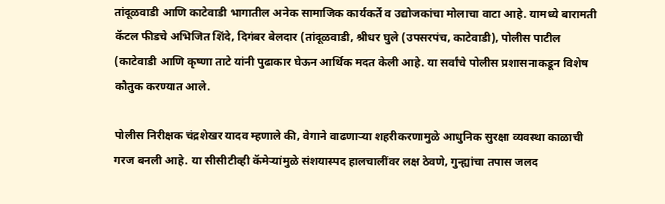तांदूळवाडी आणि काटेवाडी भागातील अनेक सामाजिक कार्यकर्ते व उद्योजकांचा मोलाचा वाटा आहे. यामध्ये बारामती कॅटल फीडचे अभिजित शिंदे, दिगंबर बेलदार (तांदूळवाडी, श्रीधर घुले (उपसरपंच, काटेवाडी), पोलीस पाटील (काटेवाडी आणि कृष्णा ताटे यांनी पुढाकार घेऊन आर्थिक मदत केली आहे. या सर्वांचे पोलीस प्रशासनाकडून विशेष कौतुक करण्यात आले.

पोलीस निरीक्षक चंद्रशेखर यादव म्हणाले की, वेगाने वाढणाऱ्या शहरीकरणामुळे आधुनिक सुरक्षा व्यवस्था काळाची गरज बनली आहे. या सीसीटीव्ही कॅमेऱ्यांमुळे संशयास्पद हालचालींवर लक्ष ठेवणे, गुन्ह्यांचा तपास जलद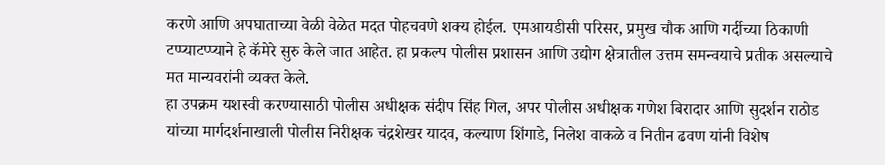करणे आणि अपघाताच्या वेळी वेळेत मदत पोहचवणे शक्य होईल. एमआयडीसी परिसर, प्रमुख चौक आणि गर्दीच्या ठिकाणी टप्प्याटप्प्याने हे कॅमेरे सुरु केले जात आहेत. हा प्रकल्प पोलीस प्रशासन आणि उद्योग क्षेत्रातील उत्तम समन्वयाचे प्रतीक असल्याचे मत मान्यवरांनी व्यक्त केले.
हा उपक्रम यशस्वी करण्यासाठी पोलीस अधीक्षक संदीप सिंह गिल, अपर पोलीस अधीक्षक गणेश बिरादार आणि सुदर्शन राठोड यांच्या मार्गदर्शनाखाली पोलीस निरीक्षक चंद्रशेखर यादव, कल्याण शिंगाडे, निलेश वाकळे व नितीन ढवण यांनी विशेष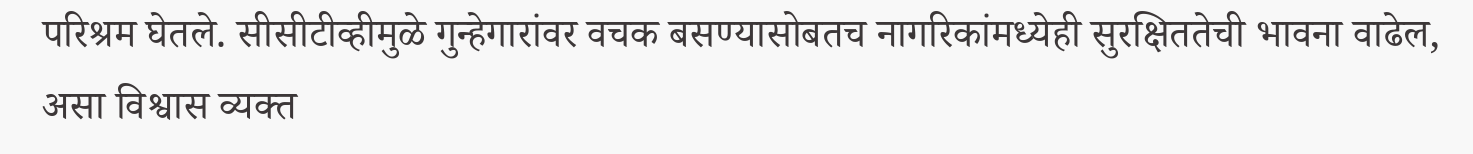परिश्रम घेतले. सीसीटीव्हीमुळे गुन्हेगारांवर वचक बसण्यासोबतच नागरिकांमध्येही सुरक्षिततेची भावना वाढेल, असा विश्वास व्यक्त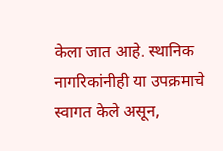केला जात आहे. स्थानिक नागरिकांनीही या उपक्रमाचे स्वागत केले असून,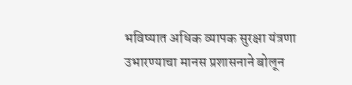भविष्यात अधिक व्यापक सुरक्षा यंत्रणा उभारण्याचा मानस प्रशासनाने बोलून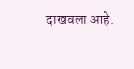दाखवला आहे.